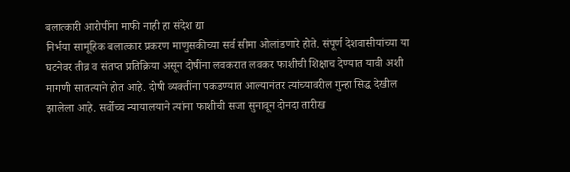बलात्कारी आरोपींना माफी नाही हा संदेश द्या
निर्भया सामूहिक बलात्कार प्रकरण माणुसकीच्या सर्व सीमा ओलांडणारे होते. संपूर्ण देशवासीयांच्या या घटनेवर तीव्र व संतप्त प्रतिक्रिया असून दोषींना लवकरात लवकर फाशीची शिक्षाच देण्यात यावी अशी मागणी सातत्याने होत आहे. दोषी व्यक्तींना पकडण्यात आल्यानंतर त्यांच्यावरील गुन्हा सिद्ध देखील झालेला आहे. सर्वोच्च न्यायालयाने त्यांना फाशीची सजा सुनावून दोनदा तारीख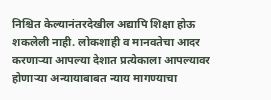निश्चित केल्यानंतरदेखील अद्यापि शिक्षा होऊ शकलेली नाही. लोकशाही व मानवतेचा आदर करणाऱ्या आपल्या देशात प्रत्येकाला आपल्यावर होणाऱ्या अन्यायाबाबत न्याय मागण्याचा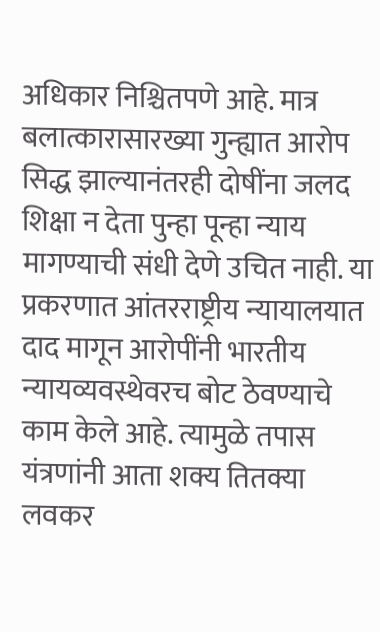अधिकार निश्चितपणे आहे. मात्र बलात्कारासारख्या गुन्ह्यात आरोप सिद्ध झाल्यानंतरही दोषींना जलद शिक्षा न देता पुन्हा पून्हा न्याय मागण्याची संधी देणे उचित नाही. या प्रकरणात आंतरराष्ट्रीय न्यायालयात दाद मागून आरोपींनी भारतीय न्यायव्यवस्थेवरच बोट ठेवण्याचे काम केले आहे. त्यामुळे तपास यंत्रणांनी आता शक्य तितक्या लवकर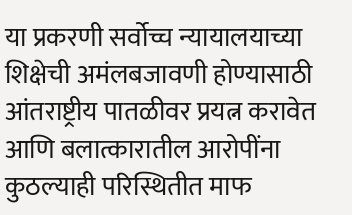या प्रकरणी सर्वोच्च न्यायालयाच्या शिक्षेची अमंलबजावणी होण्यासाठी आंतराष्ट्रीय पातळीवर प्रयत्न करावेत आणि बलात्कारातील आरोपींना कुठल्याही परिस्थितीत माफ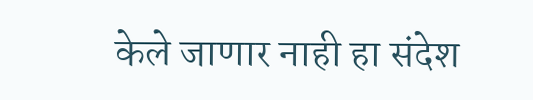केले जाणार नाही हा संदेश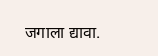जगाला द्यावा.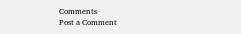Comments
Post a Comment